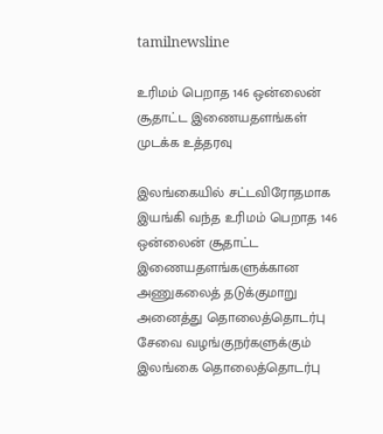tamilnewsline

உரிமம் பெறாத 146 ஒன்லைன் சூதாட்ட இணையதளங்கள் முடக்க உத்தரவு

இலங்கையில் சட்டவிரோதமாக இயங்கி வந்த உரிமம் பெறாத 146 ஒன்லைன் சூதாட்ட இணையதளங்களுக்கான அணுகலைத் தடுக்குமாறு அனைத்து தொலைத்தொடர்பு சேவை வழங்குநர்களுக்கும் இலங்கை தொலைத்தொடர்பு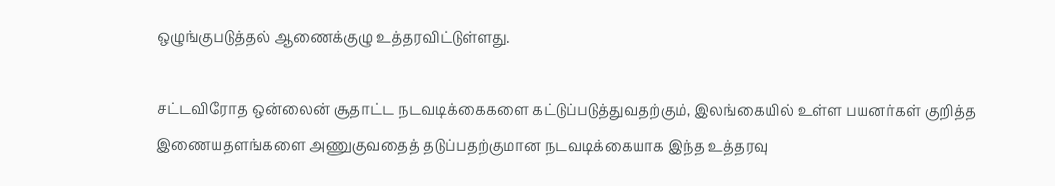ஒழுங்குபடுத்தல் ஆணைக்குழு உத்தரவிட்டுள்ளது.

சட்டவிரோத ஒன்லைன் சூதாட்ட நடவடிக்கைகளை கட்டுப்படுத்துவதற்கும், இலங்கையில் உள்ள பயனர்கள் குறித்த இணையதளங்களை அணுகுவதைத் தடுப்பதற்குமான நடவடிக்கையாக இந்த உத்தரவு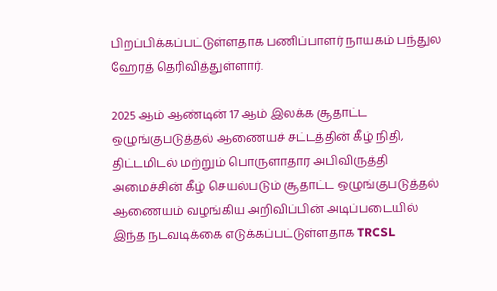பிறப்பிக்கப்பட்டுள்ளதாக பணிப்பாளர் நாயகம் பந்துல ஹேரத் தெரிவித்துள்ளார்.

2025 ஆம் ஆண்டின் 17 ஆம் இலக்க சூதாட்ட ஒழுங்குபடுத்தல் ஆணையச் சட்டத்தின் கீழ் நிதி, திட்டமிடல் மற்றும் பொருளாதார அபிவிருத்தி அமைச்சின் கீழ் செயல்படும் சூதாட்ட ஒழுங்குபடுத்தல் ஆணையம் வழங்கிய அறிவிப்பின் அடிப்படையில் இந்த நடவடிக்கை எடுக்கப்பட்டுள்ளதாக TRCSL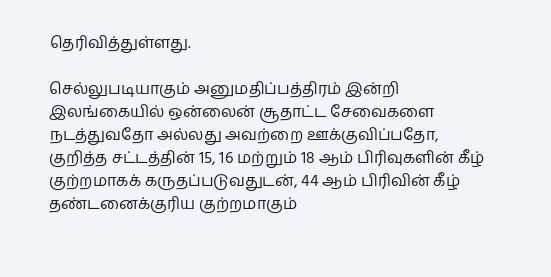தெரிவித்துள்ளது.

செல்லுபடியாகும் அனுமதிப்பத்திரம் இன்றி இலங்கையில் ஒன்லைன் சூதாட்ட சேவைகளை நடத்துவதோ அல்லது அவற்றை ஊக்குவிப்பதோ, குறித்த சட்டத்தின் 15, 16 மற்றும் 18 ஆம் பிரிவுகளின் கீழ் குற்றமாகக் கருதப்படுவதுடன், 44 ஆம் பிரிவின் கீழ் தண்டனைக்குரிய குற்றமாகும்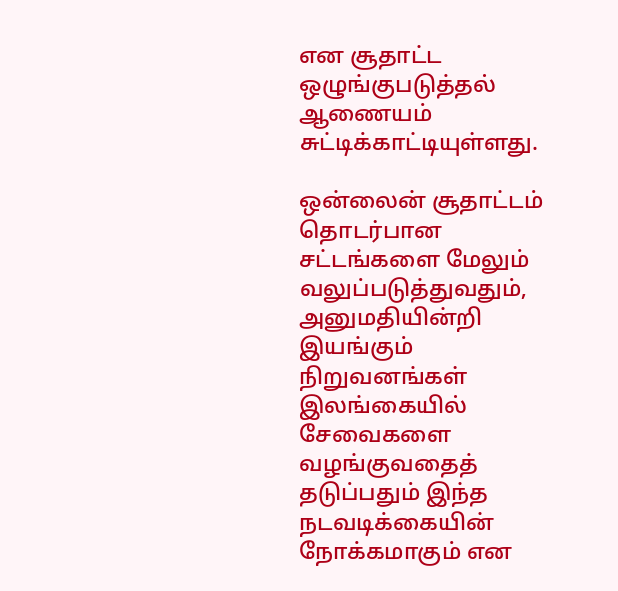என சூதாட்ட ஒழுங்குபடுத்தல் ஆணையம் சுட்டிக்காட்டியுள்ளது.

ஒன்லைன் சூதாட்டம் தொடர்பான சட்டங்களை மேலும் வலுப்படுத்துவதும், அனுமதியின்றி இயங்கும் நிறுவனங்கள் இலங்கையில் சேவைகளை வழங்குவதைத் தடுப்பதும் இந்த நடவடிக்கையின் நோக்கமாகும் என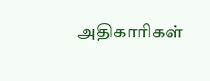அதிகாரிகள்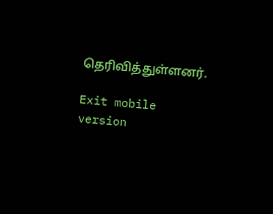தெரிவித்துள்ளனர்.

Exit mobile version